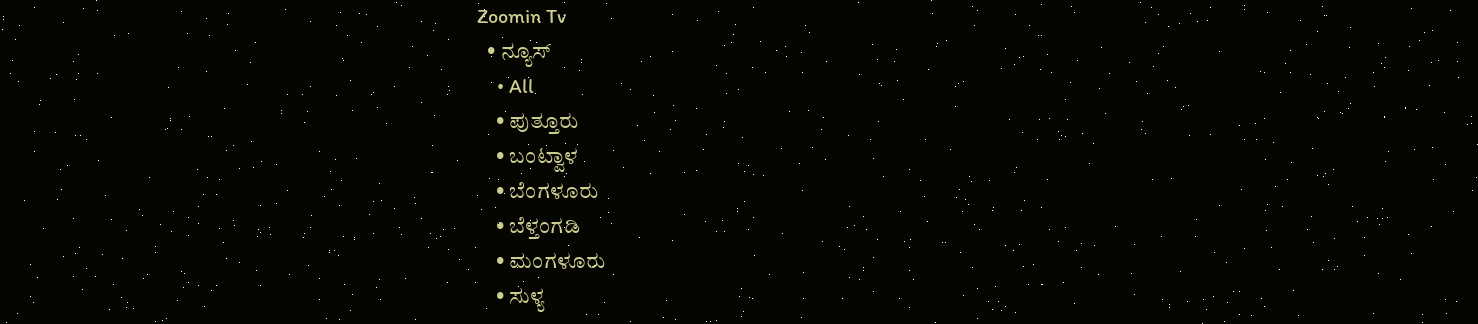Zoomin Tv
  • ನ್ಯೂಸ್
    • All
    • ಪುತ್ತೂರು
    • ಬಂಟ್ವಾಳ
    • ಬೆಂಗಳೂರು
    • ಬೆಳ್ತಂಗಡಿ
    • ಮಂಗಳೂರು
    • ಸುಳ್ಯ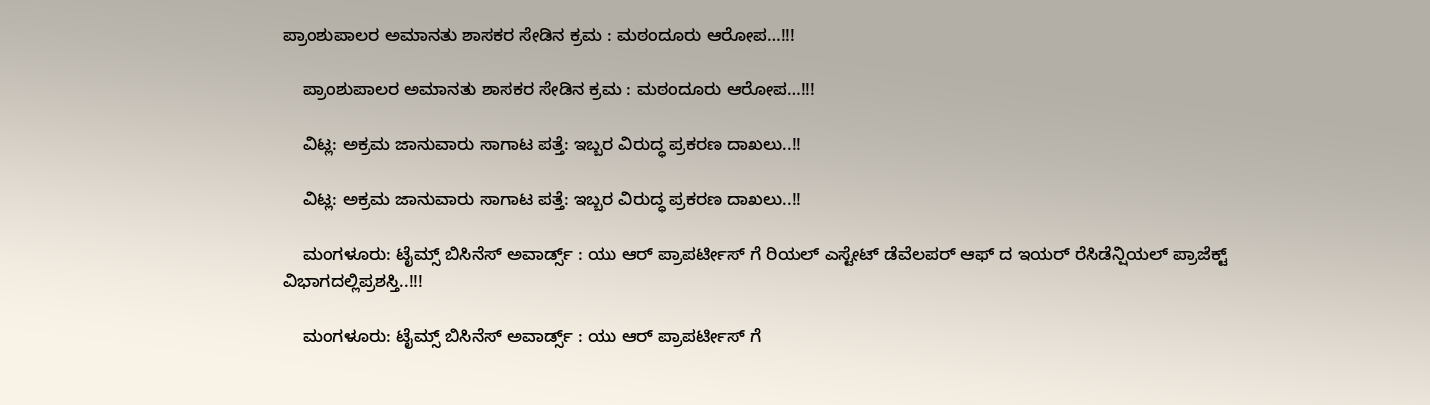ಪ್ರಾಂಶುಪಾಲರ ಅಮಾನತು ಶಾಸಕರ ಸೇಡಿನ ಕ್ರಮ : ಮಠಂದೂರು ಆರೋಪ…!!!

    ಪ್ರಾಂಶುಪಾಲರ ಅಮಾನತು ಶಾಸಕರ ಸೇಡಿನ ಕ್ರಮ : ಮಠಂದೂರು ಆರೋಪ…!!!

    ವಿಟ್ಲ: ಅಕ್ರಮ ಜಾನುವಾರು ಸಾಗಾಟ ಪತ್ತೆ: ಇಬ್ಬರ ವಿರುದ್ಧ ಪ್ರಕರಣ ದಾಖಲು..!!

    ವಿಟ್ಲ: ಅಕ್ರಮ ಜಾನುವಾರು ಸಾಗಾಟ ಪತ್ತೆ: ಇಬ್ಬರ ವಿರುದ್ಧ ಪ್ರಕರಣ ದಾಖಲು..!!

    ಮಂಗಳೂರು: ಟೈಮ್ಸ್ ಬಿಸಿನೆಸ್ ಅವಾರ್ಡ್ಸ್ : ಯು ಆರ್ ಪ್ರಾಪರ್ಟೀಸ್ ಗೆ ರಿಯಲ್ ಎಸ್ಟೇಟ್ ಡೆವೆಲಪರ್ ಆಫ್ ದ ಇಯರ್ ರೆಸಿಡೆನ್ಷಿಯಲ್ ಪ್ರಾಜೆಕ್ಟ್ ವಿಭಾಗದಲ್ಲಿಪ್ರಶಸ್ತಿ..!!!

    ಮಂಗಳೂರು: ಟೈಮ್ಸ್ ಬಿಸಿನೆಸ್ ಅವಾರ್ಡ್ಸ್ : ಯು ಆರ್ ಪ್ರಾಪರ್ಟೀಸ್ ಗೆ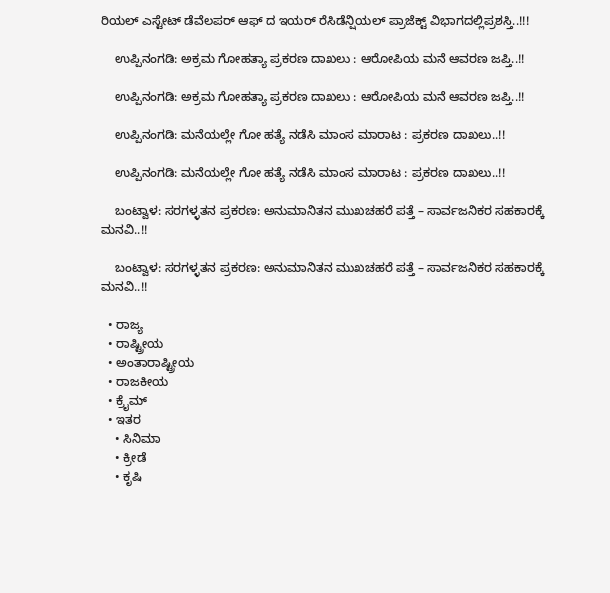ರಿಯಲ್ ಎಸ್ಟೇಟ್ ಡೆವೆಲಪರ್ ಆಫ್ ದ ಇಯರ್ ರೆಸಿಡೆನ್ಷಿಯಲ್ ಪ್ರಾಜೆಕ್ಟ್ ವಿಭಾಗದಲ್ಲಿಪ್ರಶಸ್ತಿ..!!!

    ಉಪ್ಪಿನಂಗಡಿ: ಅಕ್ರಮ ಗೋಹತ್ಯಾ ಪ್ರಕರಣ ದಾಖಲು : ಆರೋಪಿಯ ಮನೆ ಆವರಣ ಜಪ್ತಿ..!!

    ಉಪ್ಪಿನಂಗಡಿ: ಅಕ್ರಮ ಗೋಹತ್ಯಾ ಪ್ರಕರಣ ದಾಖಲು : ಆರೋಪಿಯ ಮನೆ ಆವರಣ ಜಪ್ತಿ..!!

    ಉಪ್ಪಿನಂಗಡಿ: ಮನೆಯಲ್ಲೇ ಗೋ ಹತ್ಯೆ ನಡೆಸಿ ಮಾಂಸ ಮಾರಾಟ : ಪ್ರಕರಣ ದಾಖಲು..!!

    ಉಪ್ಪಿನಂಗಡಿ: ಮನೆಯಲ್ಲೇ ಗೋ ಹತ್ಯೆ ನಡೆಸಿ ಮಾಂಸ ಮಾರಾಟ : ಪ್ರಕರಣ ದಾಖಲು..!!

    ಬಂಟ್ವಾಳ: ಸರಗಳ್ಳತನ ಪ್ರಕರಣ: ಅನುಮಾನಿತನ ಮುಖಚಹರೆ ಪತ್ತೆ – ಸಾರ್ವಜನಿಕರ ಸಹಕಾರಕ್ಕೆ ಮನವಿ..!!

    ಬಂಟ್ವಾಳ: ಸರಗಳ್ಳತನ ಪ್ರಕರಣ: ಅನುಮಾನಿತನ ಮುಖಚಹರೆ ಪತ್ತೆ – ಸಾರ್ವಜನಿಕರ ಸಹಕಾರಕ್ಕೆ ಮನವಿ..!!

  • ರಾಜ್ಯ
  • ರಾಷ್ಟ್ರೀಯ
  • ಅಂತಾರಾಷ್ಟ್ರೀಯ
  • ರಾಜಕೀಯ
  • ಕ್ರೈಮ್
  • ಇತರ
    • ಸಿನಿಮಾ
    • ಕ್ರೀಡೆ
    • ಕೃಷಿ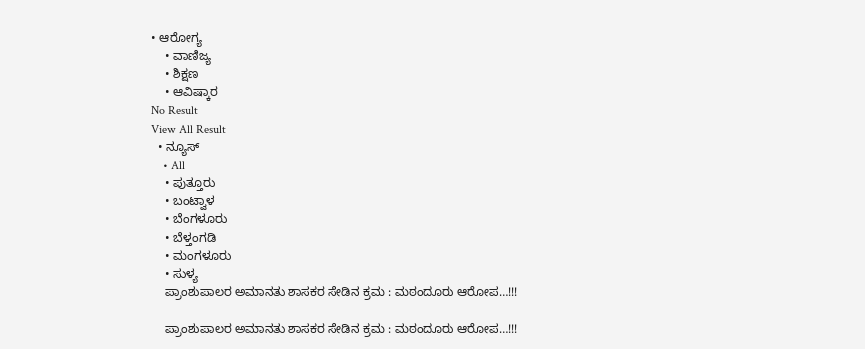• ಆರೋಗ್ಯ
    • ವಾಣಿಜ್ಯ
    • ಶಿಕ್ಷಣ
    • ಆವಿಷ್ಕಾರ
No Result
View All Result
  • ನ್ಯೂಸ್
    • All
    • ಪುತ್ತೂರು
    • ಬಂಟ್ವಾಳ
    • ಬೆಂಗಳೂರು
    • ಬೆಳ್ತಂಗಡಿ
    • ಮಂಗಳೂರು
    • ಸುಳ್ಯ
    ಪ್ರಾಂಶುಪಾಲರ ಅಮಾನತು ಶಾಸಕರ ಸೇಡಿನ ಕ್ರಮ : ಮಠಂದೂರು ಆರೋಪ…!!!

    ಪ್ರಾಂಶುಪಾಲರ ಅಮಾನತು ಶಾಸಕರ ಸೇಡಿನ ಕ್ರಮ : ಮಠಂದೂರು ಆರೋಪ…!!!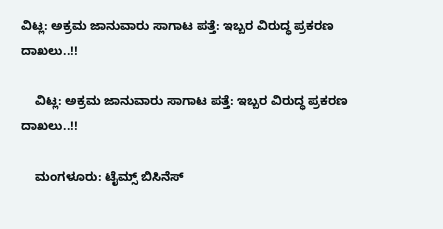ವಿಟ್ಲ: ಅಕ್ರಮ ಜಾನುವಾರು ಸಾಗಾಟ ಪತ್ತೆ: ಇಬ್ಬರ ವಿರುದ್ಧ ಪ್ರಕರಣ ದಾಖಲು..!!

    ವಿಟ್ಲ: ಅಕ್ರಮ ಜಾನುವಾರು ಸಾಗಾಟ ಪತ್ತೆ: ಇಬ್ಬರ ವಿರುದ್ಧ ಪ್ರಕರಣ ದಾಖಲು..!!

    ಮಂಗಳೂರು: ಟೈಮ್ಸ್ ಬಿಸಿನೆಸ್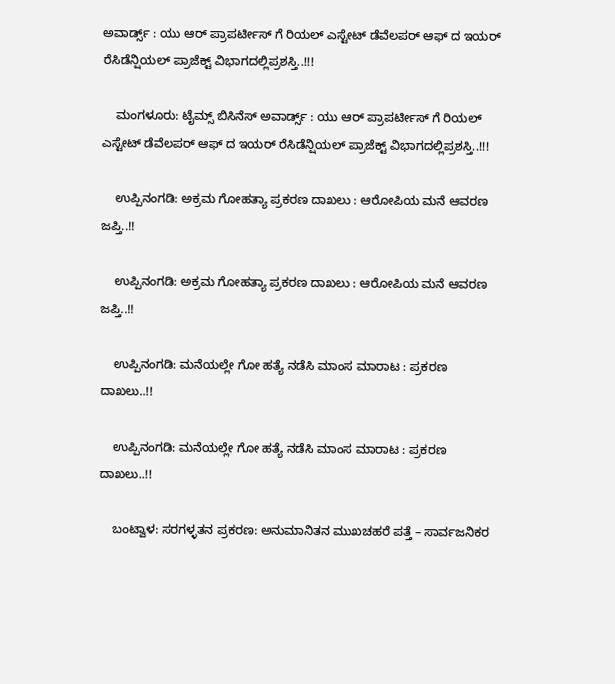ಅವಾರ್ಡ್ಸ್ : ಯು ಆರ್ ಪ್ರಾಪರ್ಟೀಸ್ ಗೆ ರಿಯಲ್ ಎಸ್ಟೇಟ್ ಡೆವೆಲಪರ್ ಆಫ್ ದ ಇಯರ್ ರೆಸಿಡೆನ್ಷಿಯಲ್ ಪ್ರಾಜೆಕ್ಟ್ ವಿಭಾಗದಲ್ಲಿಪ್ರಶಸ್ತಿ..!!!

    ಮಂಗಳೂರು: ಟೈಮ್ಸ್ ಬಿಸಿನೆಸ್ ಅವಾರ್ಡ್ಸ್ : ಯು ಆರ್ ಪ್ರಾಪರ್ಟೀಸ್ ಗೆ ರಿಯಲ್ ಎಸ್ಟೇಟ್ ಡೆವೆಲಪರ್ ಆಫ್ ದ ಇಯರ್ ರೆಸಿಡೆನ್ಷಿಯಲ್ ಪ್ರಾಜೆಕ್ಟ್ ವಿಭಾಗದಲ್ಲಿಪ್ರಶಸ್ತಿ..!!!

    ಉಪ್ಪಿನಂಗಡಿ: ಅಕ್ರಮ ಗೋಹತ್ಯಾ ಪ್ರಕರಣ ದಾಖಲು : ಆರೋಪಿಯ ಮನೆ ಆವರಣ ಜಪ್ತಿ..!!

    ಉಪ್ಪಿನಂಗಡಿ: ಅಕ್ರಮ ಗೋಹತ್ಯಾ ಪ್ರಕರಣ ದಾಖಲು : ಆರೋಪಿಯ ಮನೆ ಆವರಣ ಜಪ್ತಿ..!!

    ಉಪ್ಪಿನಂಗಡಿ: ಮನೆಯಲ್ಲೇ ಗೋ ಹತ್ಯೆ ನಡೆಸಿ ಮಾಂಸ ಮಾರಾಟ : ಪ್ರಕರಣ ದಾಖಲು..!!

    ಉಪ್ಪಿನಂಗಡಿ: ಮನೆಯಲ್ಲೇ ಗೋ ಹತ್ಯೆ ನಡೆಸಿ ಮಾಂಸ ಮಾರಾಟ : ಪ್ರಕರಣ ದಾಖಲು..!!

    ಬಂಟ್ವಾಳ: ಸರಗಳ್ಳತನ ಪ್ರಕರಣ: ಅನುಮಾನಿತನ ಮುಖಚಹರೆ ಪತ್ತೆ – ಸಾರ್ವಜನಿಕರ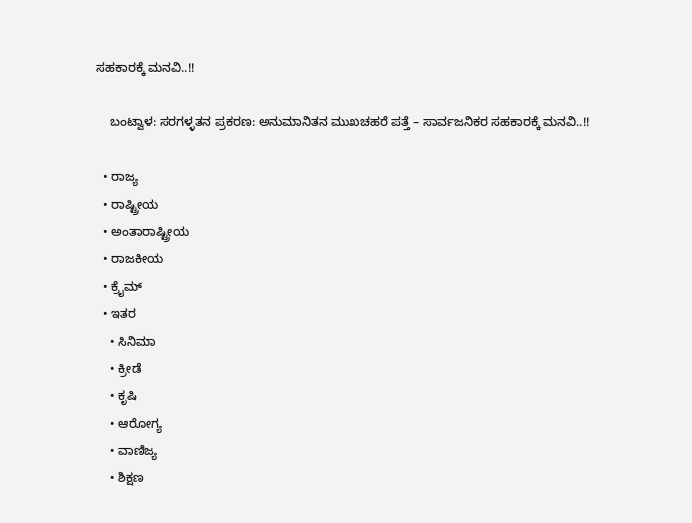ಸಹಕಾರಕ್ಕೆ ಮನವಿ..!!

    ಬಂಟ್ವಾಳ: ಸರಗಳ್ಳತನ ಪ್ರಕರಣ: ಅನುಮಾನಿತನ ಮುಖಚಹರೆ ಪತ್ತೆ – ಸಾರ್ವಜನಿಕರ ಸಹಕಾರಕ್ಕೆ ಮನವಿ..!!

  • ರಾಜ್ಯ
  • ರಾಷ್ಟ್ರೀಯ
  • ಅಂತಾರಾಷ್ಟ್ರೀಯ
  • ರಾಜಕೀಯ
  • ಕ್ರೈಮ್
  • ಇತರ
    • ಸಿನಿಮಾ
    • ಕ್ರೀಡೆ
    • ಕೃಷಿ
    • ಆರೋಗ್ಯ
    • ವಾಣಿಜ್ಯ
    • ಶಿಕ್ಷಣ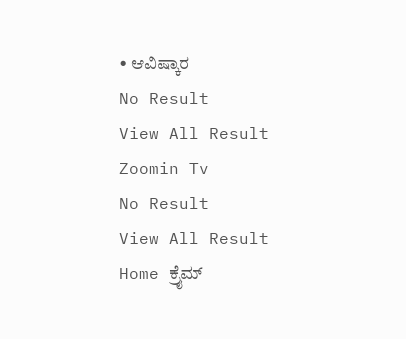• ಆವಿಷ್ಕಾರ
No Result
View All Result
Zoomin Tv
No Result
View All Result
Home ಕ್ರೈಮ್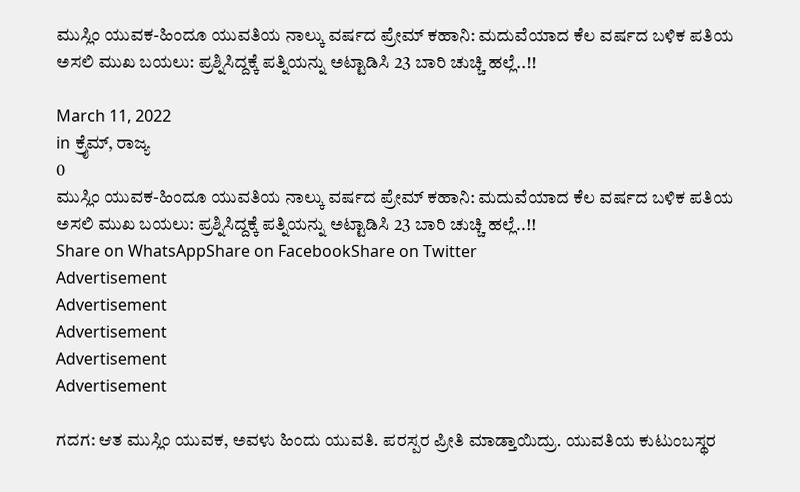ಮುಸ್ಲಿಂ ಯುವಕ-ಹಿಂದೂ ಯುವತಿಯ ನಾಲ್ಕು ವರ್ಷದ ಪ್ರೇಮ್ ಕಹಾನಿ: ಮದುವೆಯಾದ ಕೆಲ ವರ್ಷದ ಬಳಿಕ ಪತಿಯ ಅಸಲಿ ಮುಖ ಬಯಲು: ಪ್ರಶ್ನಿಸಿದ್ದಕ್ಕೆ ಪತ್ನಿಯನ್ನು ಅಟ್ಟಾಡಿಸಿ 23 ಬಾರಿ ಚುಚ್ಚಿ ಹಲ್ಲೆ..!!

March 11, 2022
in ಕ್ರೈಮ್, ರಾಜ್ಯ
0
ಮುಸ್ಲಿಂ ಯುವಕ-ಹಿಂದೂ ಯುವತಿಯ ನಾಲ್ಕು ವರ್ಷದ ಪ್ರೇಮ್ ಕಹಾನಿ: ಮದುವೆಯಾದ ಕೆಲ ವರ್ಷದ ಬಳಿಕ ಪತಿಯ ಅಸಲಿ ಮುಖ ಬಯಲು: ಪ್ರಶ್ನಿಸಿದ್ದಕ್ಕೆ ಪತ್ನಿಯನ್ನು ಅಟ್ಟಾಡಿಸಿ 23 ಬಾರಿ ಚುಚ್ಚಿ ಹಲ್ಲೆ..!!
Share on WhatsAppShare on FacebookShare on Twitter
Advertisement
Advertisement
Advertisement
Advertisement
Advertisement

ಗದಗ: ಆತ ಮುಸ್ಲಿಂ ಯುವಕ, ಅವಳು ಹಿಂದು ಯುವತಿ. ಪರಸ್ಪರ ಪ್ರೀತಿ ಮಾಡ್ತಾಯಿದ್ರು. ಯುವತಿಯ ಕುಟುಂಬಸ್ಥರ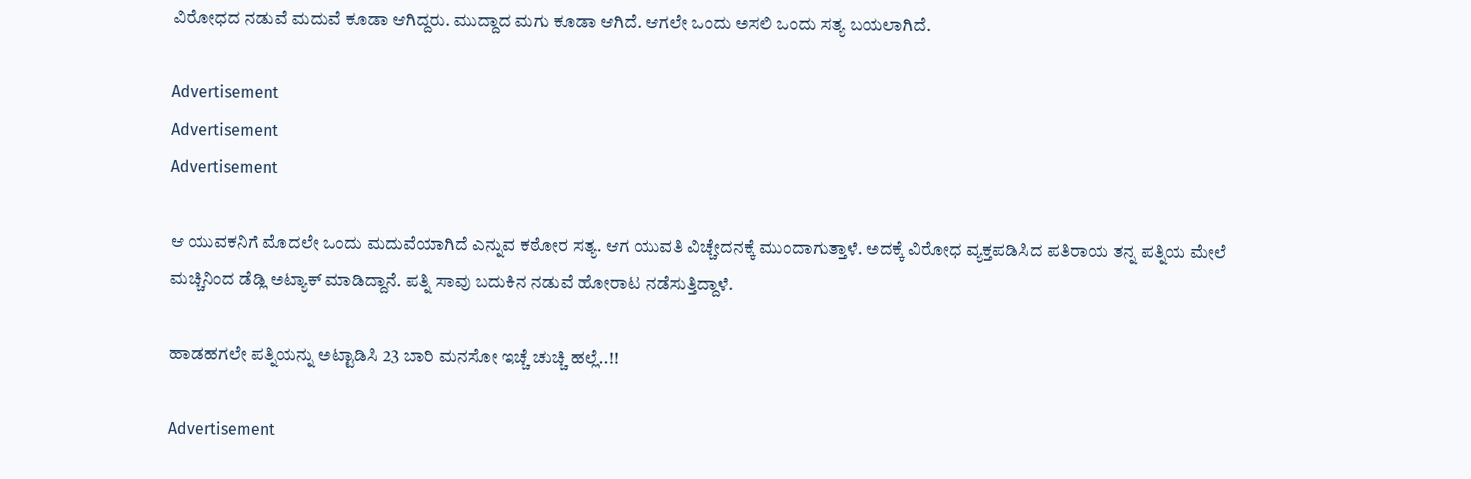ವಿರೋಧದ ನಡುವೆ ಮದುವೆ ಕೂಡಾ ಆಗಿದ್ದರು. ಮುದ್ದಾದ ಮಗು ಕೂಡಾ ಆಗಿದೆ. ಆಗಲೇ ಒಂದು ಅಸಲಿ ಒಂದು ಸತ್ಯ ಬಯಲಾಗಿದೆ.

Advertisement
Advertisement
Advertisement

ಆ ಯುವಕನಿಗೆ ಮೊದಲೇ ಒಂದು ಮದುವೆಯಾಗಿದೆ ಎನ್ನುವ ಕಠೋರ ಸತ್ಯ. ಆಗ ಯುವತಿ ವಿಚ್ಚೇದನಕ್ಕೆ ಮುಂದಾಗುತ್ತಾಳೆ. ಅದಕ್ಕೆ ವಿರೋಧ ವ್ಯಕ್ತಪಡಿಸಿದ ಪತಿರಾಯ ತನ್ನ ಪತ್ನಿಯ ಮೇಲೆ ಮಚ್ಚಿನಿಂದ ಡೆಡ್ಲಿ ಅಟ್ಯಾಕ್ ಮಾಡಿದ್ದಾನೆ. ಪತ್ನಿ ಸಾವು ಬದುಕಿನ ನಡುವೆ ಹೋರಾಟ ನಡೆಸುತ್ತಿದ್ದಾಳೆ.

ಹಾಡಹಗಲೇ ಪತ್ನಿಯನ್ನು ಅಟ್ಟಾಡಿಸಿ 23 ಬಾರಿ ಮನಸೋ ಇಚ್ಚೆ ಚುಚ್ಚಿ ಹಲ್ಲೆ..!!

Advertisement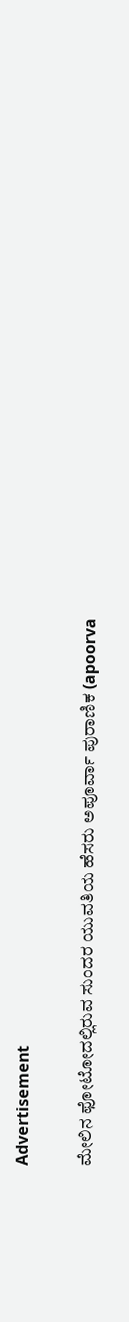Advertisement

ಮೇಲಿನ ಫೋಟೋದಲ್ಲಿರುವ ಸುಂದರ ಯುವತಿಯ ಹೆಸರು ಅಪೂರ್ವಾ ಪುರಾಣಿಕ (apoorva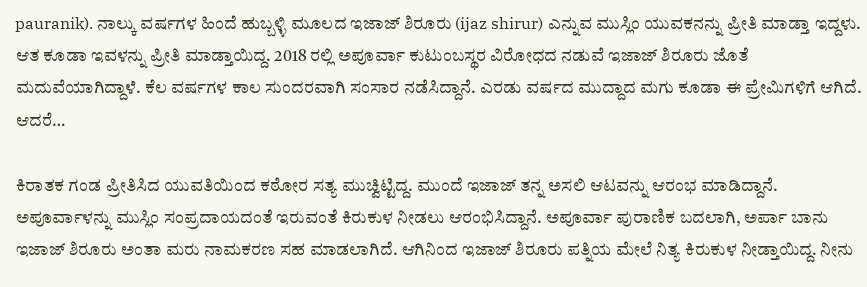pauranik). ನಾಲ್ಕು ವರ್ಷಗಳ ಹಿಂದೆ ಹುಬ್ಬಳ್ಳಿ ಮೂಲದ ಇಜಾಜ್ ಶಿರೂರು (ijaz shirur) ಎನ್ನುವ ಮುಸ್ಲಿಂ ಯುವಕನನ್ನು ಪ್ರೀತಿ ಮಾಡ್ತಾ ಇದ್ದಳು. ಆತ ಕೂಡಾ ಇವಳನ್ನು ಪ್ರೀತಿ ಮಾಡ್ತಾಯಿದ್ದ. 2018 ರಲ್ಲಿ ಅಪೂರ್ವಾ ಕುಟುಂಬಸ್ಥರ ವಿರೋಧದ ನಡುವೆ ಇಜಾಜ್ ಶಿರೂರು ಜೊತೆ ಮದುವೆಯಾಗಿದ್ದಾಳೆ. ಕೆಲ ವರ್ಷಗಳ ಕಾಲ ಸುಂದರವಾಗಿ ಸಂಸಾರ ನಡೆಸಿದ್ದಾನೆ. ಎರಡು ವರ್ಷದ ಮುದ್ದಾದ ಮಗು ಕೂಡಾ ಈ ಪ್ರೇಮಿಗಳಿಗೆ ಆಗಿದೆ. ಆದರೆ…

ಕಿರಾತಕ ಗಂಡ ಪ್ರೀತಿಸಿದ ಯುವತಿಯಿಂದ ಕಠೋರ ಸತ್ಯ ಮುಚ್ವಿಟ್ಟಿದ್ದ. ಮುಂದೆ ಇಜಾಜ್ ತನ್ನ ಅಸಲಿ ಆಟವನ್ನು ಆರಂಭ ಮಾಡಿದ್ದಾನೆ. ಅಪೂರ್ವಾಳನ್ನು ಮುಸ್ಲಿಂ ಸಂಪ್ರದಾಯದಂತೆ ಇರುವಂತೆ ಕಿರುಕುಳ ನೀಡಲು ಆರಂಭಿಸಿದ್ದಾನೆ. ಅಪೂರ್ವಾ ಪುರಾಣಿಕ ಬದಲಾಗಿ, ಅರ್ಪಾ ಬಾನು ಇಜಾಜ್ ಶಿರೂರು ಅಂತಾ ಮರು ನಾಮಕರಣ ಸಹ ಮಾಡಲಾಗಿದೆ. ಆಗಿನಿಂದ ಇಜಾಜ್ ಶಿರೂರು ಪತ್ನಿಯ ಮೇಲೆ ನಿತ್ಯ ಕಿರುಕುಳ ನೀಡ್ತಾಯಿದ್ದ. ನೀನು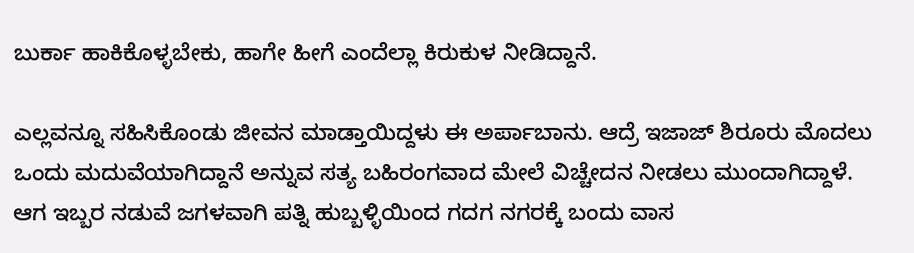ಬುರ್ಕಾ ಹಾಕಿಕೊಳ್ಳಬೇಕು, ಹಾಗೇ ಹೀಗೆ ಎಂದೆಲ್ಲಾ ಕಿರುಕುಳ ನೀಡಿದ್ದಾನೆ.

ಎಲ್ಲವನ್ನೂ ಸಹಿಸಿಕೊಂಡು ಜೀವನ ಮಾಡ್ತಾಯಿದ್ದಳು ಈ ಅರ್ಪಾಬಾನು. ಆದ್ರೆ ಇಜಾಜ್ ಶಿರೂರು ಮೊದಲು ಒಂದು ಮದುವೆಯಾಗಿದ್ದಾನೆ ಅನ್ನುವ ಸತ್ಯ ಬಹಿರಂಗವಾದ ಮೇಲೆ ವಿಚ್ಚೇದನ ನೀಡಲು ಮುಂದಾಗಿದ್ದಾಳೆ. ಆಗ ಇಬ್ಬರ ನಡುವೆ ಜಗಳವಾಗಿ ಪತ್ನಿ ಹುಬ್ಬಳ್ಳಿಯಿಂದ ಗದಗ ನಗರಕ್ಕೆ ಬಂದು ವಾಸ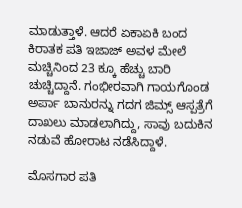ಮಾಡುತ್ತಾಳೆ. ಆದರೆ ಏಕಾಏಕಿ ಬಂದ ಕಿರಾತಕ ಪತಿ ಇಜಾಜ್ ಅವಳ ಮೇಲೆ ಮಚ್ಚಿನಿಂದ 23 ಕ್ಕೂ ಹೆಚ್ಚು ಬಾರಿ ಚುಚ್ಚಿದ್ದಾನೆ. ಗಂಭೀರವಾಗಿ ಗಾಯಗೊಂಡ ಅರ್ಪಾ ಬಾನುರನ್ನು ಗದಗ ಜಿಮ್ಸ್ ಆಸ್ಪತ್ರೆಗೆ ದಾಖಲು ಮಾಡಲಾಗಿದ್ದು, ಸಾವು ಬದುಕಿನ ನಡುವೆ ಹೋರಾಟ ನಡೆಸಿದ್ದಾಳೆ.

ಮೊಸಗಾರ ಪತಿ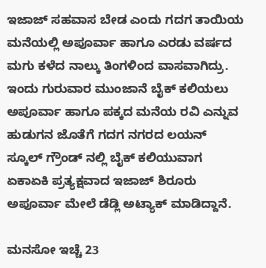ಇಜಾಜ್ ಸಹವಾಸ ಬೇಡ ಎಂದು ಗದಗ ತಾಯಿಯ ಮನೆಯಲ್ಲಿ ಅಪೂರ್ವಾ ಹಾಗೂ ಎರಡು ವರ್ಷದ ಮಗು ಕಳೆದ ನಾಲ್ಕು ತಿಂಗಳಿಂದ ವಾಸವಾಗಿದ್ರು. ಇಂದು ಗುರುವಾರ ಮುಂಜಾನೆ ಬೈಕ್ ಕಲಿಯಲು ಅಪೂರ್ವಾ ಹಾಗೂ ಪಕ್ಕದ ಮನೆಯ ರವಿ ಎನ್ನುವ ಹುಡುಗನ ಜೊತೆಗೆ ಗದಗ ನಗರದ ಲಯನ್ ಸ್ಕೂಲ್ ಗ್ರೌಂಡ್ ನಲ್ಲಿ ಬೈಕ್ ಕಲಿಯುವಾಗ ಏಕಾಏಕಿ ಪ್ರತ್ಯಕ್ಷವಾದ ಇಜಾಜ್ ಶಿರೂರು ಅಪೂರ್ವಾ ಮೇಲೆ ಡೆಡ್ಲಿ ಅಟ್ಯಾಕ್ ಮಾಡಿದ್ದಾನೆ.

ಮನಸೋ ಇಚ್ಚೆ 23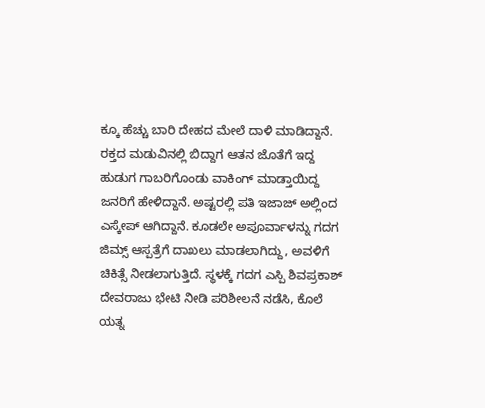ಕ್ಕೂ ಹೆಚ್ಚು ಬಾರಿ ದೇಹದ ಮೇಲೆ ದಾಳಿ ಮಾಡಿದ್ದಾನೆ. ರಕ್ತದ ಮಡುವಿನಲ್ಲಿ ಬಿದ್ದಾಗ ಆತನ ಜೊತೆಗೆ ಇದ್ದ ಹುಡುಗ ಗಾಬರಿಗೊಂಡು ವಾಕಿಂಗ್ ಮಾಡ್ತಾಯಿದ್ದ ಜನರಿಗೆ ಹೇಳಿದ್ದಾನೆ. ಅಷ್ಟರಲ್ಲಿ ಪತಿ ಇಜಾಜ್ ಅಲ್ಲಿಂದ ಎಸ್ಕೇಪ್ ಆಗಿದ್ದಾನೆ. ಕೂಡಲೇ ಅಪೂರ್ವಾಳನ್ನು ಗದಗ ಜಿಮ್ಸ್ ಆಸ್ಪತ್ರೆಗೆ ದಾಖಲು ಮಾಡಲಾಗಿದ್ದು, ಅವಳಿಗೆ ಚಿಕಿತ್ಸೆ ನೀಡಲಾಗುತ್ತಿದೆ. ಸ್ಥಳಕ್ಕೆ ಗದಗ ಎಸ್ಪಿ ಶಿವಪ್ರಕಾಶ್ ದೇವರಾಜು ಭೇಟಿ ನೀಡಿ ಪರಿಶೀಲನೆ ನಡೆಸಿ, ಕೊಲೆ ಯತ್ನ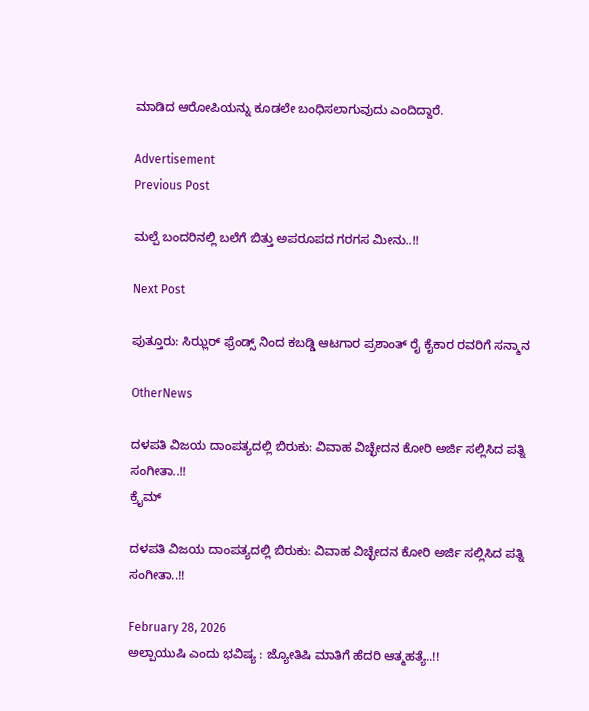ಮಾಡಿದ ಆರೋಪಿಯನ್ನು ಕೂಡಲೇ ಬಂಧಿಸಲಾಗುವುದು ಎಂದಿದ್ದಾರೆ.

Advertisement
Previous Post

ಮಲ್ಪೆ ಬಂದರಿನಲ್ಲಿ ಬಲೆಗೆ ಬಿತ್ತು ಅಪರೂಪದ ಗರಗಸ ಮೀನು..!!

Next Post

ಪುತ್ತೂರು: ಸಿಝ್ಲರ್ ಫ್ರೆಂಡ್ಸ್ ನಿಂದ ಕಬಡ್ಡಿ ಆಟಗಾರ ಪ್ರಶಾಂತ್ ರೈ ಕೈಕಾರ ರವರಿಗೆ ಸನ್ಮಾನ

OtherNews

ದಳಪತಿ ವಿಜಯ ದಾಂಪತ್ಯದಲ್ಲಿ ಬಿರುಕು: ವಿವಾಹ ವಿಚ್ಛೇದನ ಕೋರಿ ಅರ್ಜಿ ಸಲ್ಲಿಸಿದ ಪತ್ನಿ ಸಂಗೀತಾ..!!
ಕ್ರೈಮ್

ದಳಪತಿ ವಿಜಯ ದಾಂಪತ್ಯದಲ್ಲಿ ಬಿರುಕು: ವಿವಾಹ ವಿಚ್ಛೇದನ ಕೋರಿ ಅರ್ಜಿ ಸಲ್ಲಿಸಿದ ಪತ್ನಿ ಸಂಗೀತಾ..!!

February 28, 2026
ಅಲ್ಪಾಯುಷಿ ಎಂದು ಭವಿಷ್ಯ : ಜ್ಯೋತಿಷಿ ಮಾತಿಗೆ ಹೆದರಿ ಆತ್ಮಹತ್ಯೆ..!!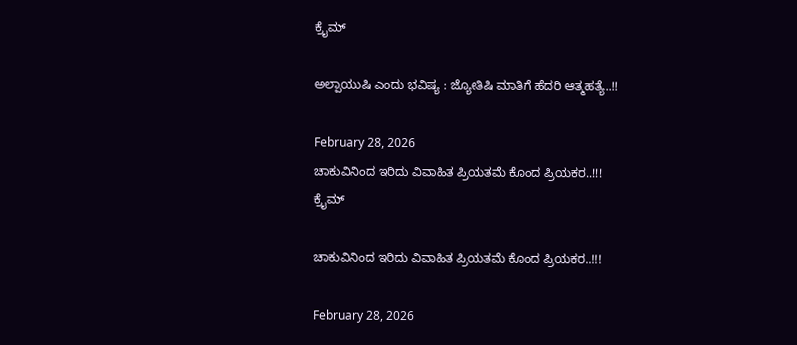ಕ್ರೈಮ್

ಅಲ್ಪಾಯುಷಿ ಎಂದು ಭವಿಷ್ಯ : ಜ್ಯೋತಿಷಿ ಮಾತಿಗೆ ಹೆದರಿ ಆತ್ಮಹತ್ಯೆ..!!

February 28, 2026
ಚಾಕುವಿನಿಂದ ಇರಿದು ವಿವಾಹಿತ ಪ್ರಿಯತಮೆ ಕೊಂದ ಪ್ರಿಯಕರ..!!!
ಕ್ರೈಮ್

ಚಾಕುವಿನಿಂದ ಇರಿದು ವಿವಾಹಿತ ಪ್ರಿಯತಮೆ ಕೊಂದ ಪ್ರಿಯಕರ..!!!

February 28, 2026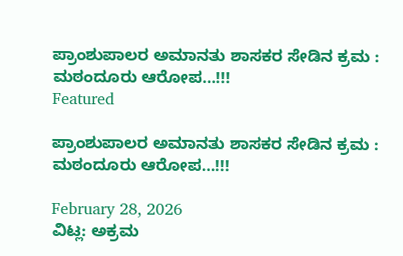ಪ್ರಾಂಶುಪಾಲರ ಅಮಾನತು ಶಾಸಕರ ಸೇಡಿನ ಕ್ರಮ : ಮಠಂದೂರು ಆರೋಪ…!!!
Featured

ಪ್ರಾಂಶುಪಾಲರ ಅಮಾನತು ಶಾಸಕರ ಸೇಡಿನ ಕ್ರಮ : ಮಠಂದೂರು ಆರೋಪ…!!!

February 28, 2026
ವಿಟ್ಲ: ಅಕ್ರಮ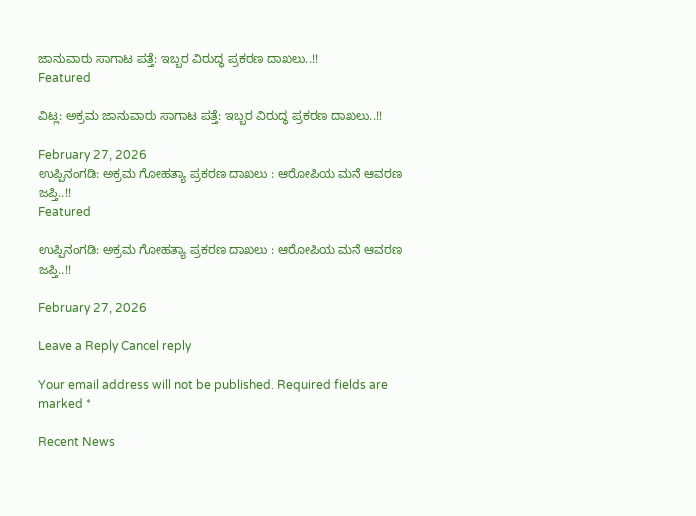ಜಾನುವಾರು ಸಾಗಾಟ ಪತ್ತೆ: ಇಬ್ಬರ ವಿರುದ್ಧ ಪ್ರಕರಣ ದಾಖಲು..!!
Featured

ವಿಟ್ಲ: ಅಕ್ರಮ ಜಾನುವಾರು ಸಾಗಾಟ ಪತ್ತೆ: ಇಬ್ಬರ ವಿರುದ್ಧ ಪ್ರಕರಣ ದಾಖಲು..!!

February 27, 2026
ಉಪ್ಪಿನಂಗಡಿ: ಅಕ್ರಮ ಗೋಹತ್ಯಾ ಪ್ರಕರಣ ದಾಖಲು : ಆರೋಪಿಯ ಮನೆ ಆವರಣ ಜಪ್ತಿ..!!
Featured

ಉಪ್ಪಿನಂಗಡಿ: ಅಕ್ರಮ ಗೋಹತ್ಯಾ ಪ್ರಕರಣ ದಾಖಲು : ಆರೋಪಿಯ ಮನೆ ಆವರಣ ಜಪ್ತಿ..!!

February 27, 2026

Leave a Reply Cancel reply

Your email address will not be published. Required fields are marked *

Recent News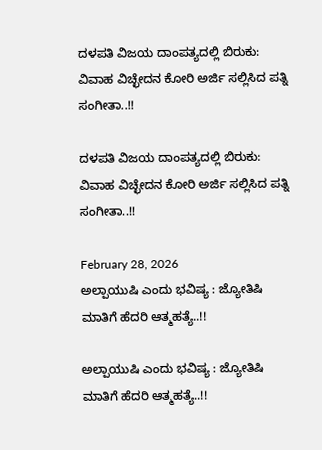ದಳಪತಿ ವಿಜಯ ದಾಂಪತ್ಯದಲ್ಲಿ ಬಿರುಕು: ವಿವಾಹ ವಿಚ್ಛೇದನ ಕೋರಿ ಅರ್ಜಿ ಸಲ್ಲಿಸಿದ ಪತ್ನಿ ಸಂಗೀತಾ..!!

ದಳಪತಿ ವಿಜಯ ದಾಂಪತ್ಯದಲ್ಲಿ ಬಿರುಕು: ವಿವಾಹ ವಿಚ್ಛೇದನ ಕೋರಿ ಅರ್ಜಿ ಸಲ್ಲಿಸಿದ ಪತ್ನಿ ಸಂಗೀತಾ..!!

February 28, 2026
ಅಲ್ಪಾಯುಷಿ ಎಂದು ಭವಿಷ್ಯ : ಜ್ಯೋತಿಷಿ ಮಾತಿಗೆ ಹೆದರಿ ಆತ್ಮಹತ್ಯೆ..!!

ಅಲ್ಪಾಯುಷಿ ಎಂದು ಭವಿಷ್ಯ : ಜ್ಯೋತಿಷಿ ಮಾತಿಗೆ ಹೆದರಿ ಆತ್ಮಹತ್ಯೆ..!!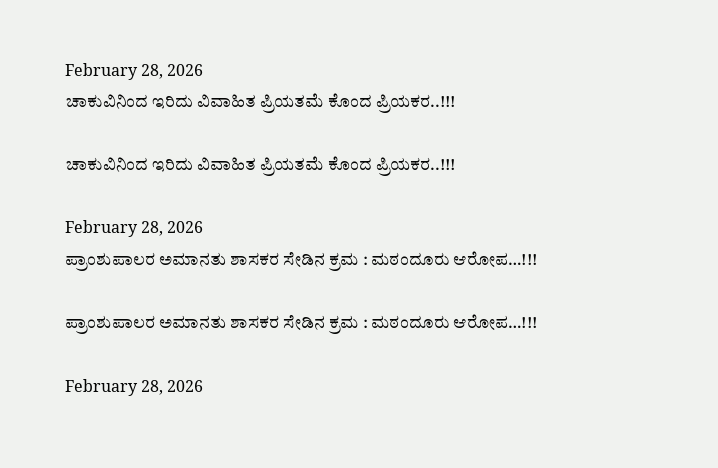February 28, 2026
ಚಾಕುವಿನಿಂದ ಇರಿದು ವಿವಾಹಿತ ಪ್ರಿಯತಮೆ ಕೊಂದ ಪ್ರಿಯಕರ..!!!

ಚಾಕುವಿನಿಂದ ಇರಿದು ವಿವಾಹಿತ ಪ್ರಿಯತಮೆ ಕೊಂದ ಪ್ರಿಯಕರ..!!!

February 28, 2026
ಪ್ರಾಂಶುಪಾಲರ ಅಮಾನತು ಶಾಸಕರ ಸೇಡಿನ ಕ್ರಮ : ಮಠಂದೂರು ಆರೋಪ…!!!

ಪ್ರಾಂಶುಪಾಲರ ಅಮಾನತು ಶಾಸಕರ ಸೇಡಿನ ಕ್ರಮ : ಮಠಂದೂರು ಆರೋಪ…!!!

February 28, 2026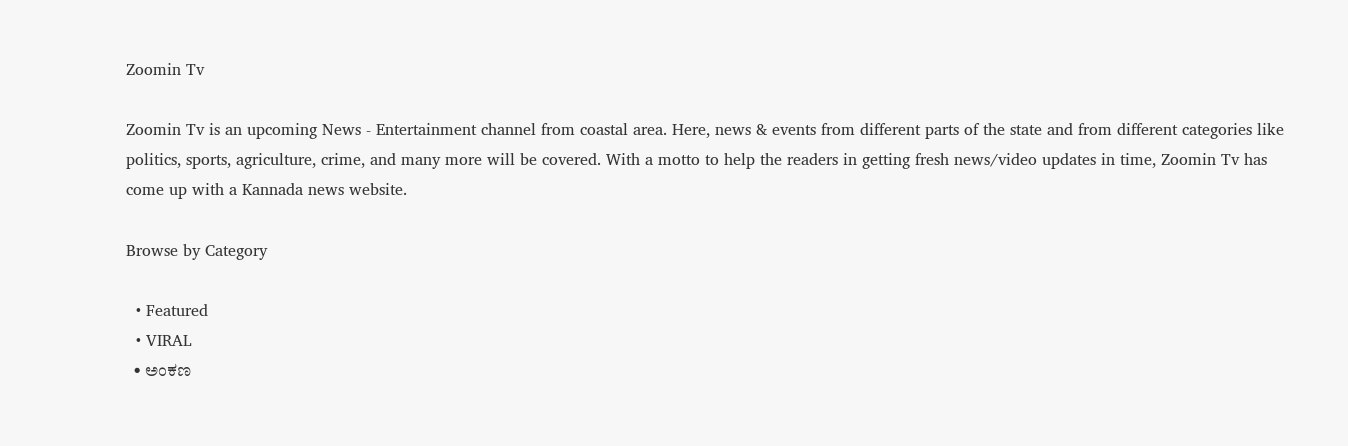Zoomin Tv

Zoomin Tv is an upcoming News - Entertainment channel from coastal area. Here, news & events from different parts of the state and from different categories like politics, sports, agriculture, crime, and many more will be covered. With a motto to help the readers in getting fresh news/video updates in time, Zoomin Tv has come up with a Kannada news website.

Browse by Category

  • Featured
  • VIRAL
  • ಅಂಕಣ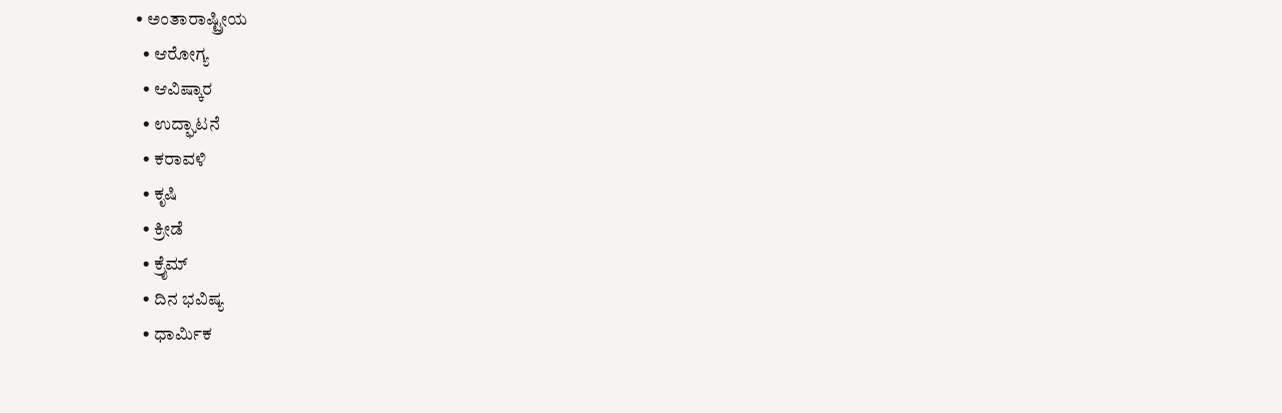• ಅಂತಾರಾಷ್ಟ್ರೀಯ
  • ಆರೋಗ್ಯ
  • ಆವಿಷ್ಕಾರ
  • ಉದ್ಘಾಟನೆ
  • ಕರಾವಳಿ
  • ಕೃಷಿ
  • ಕ್ರೀಡೆ
  • ಕ್ರೈಮ್
  • ದಿನ ಭವಿಷ್ಯ
  • ಧಾರ್ಮಿಕ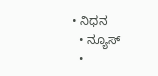• ನಿಧನ
  • ನ್ಯೂಸ್
  •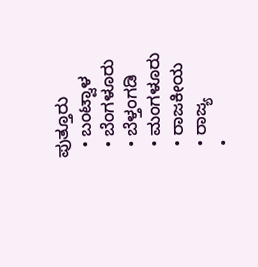ಪುತ್ತೂರು
  • ಬಂಟ್ವಾಳ
  • ಬೆಂಗಳೂರು
  • ಬೆಳ್ತಂಗಡಿ
  • ಮಂಗಳೂರು
  • ರಾಜಕೀಯ
  • ರಾಜ್ಯ
  •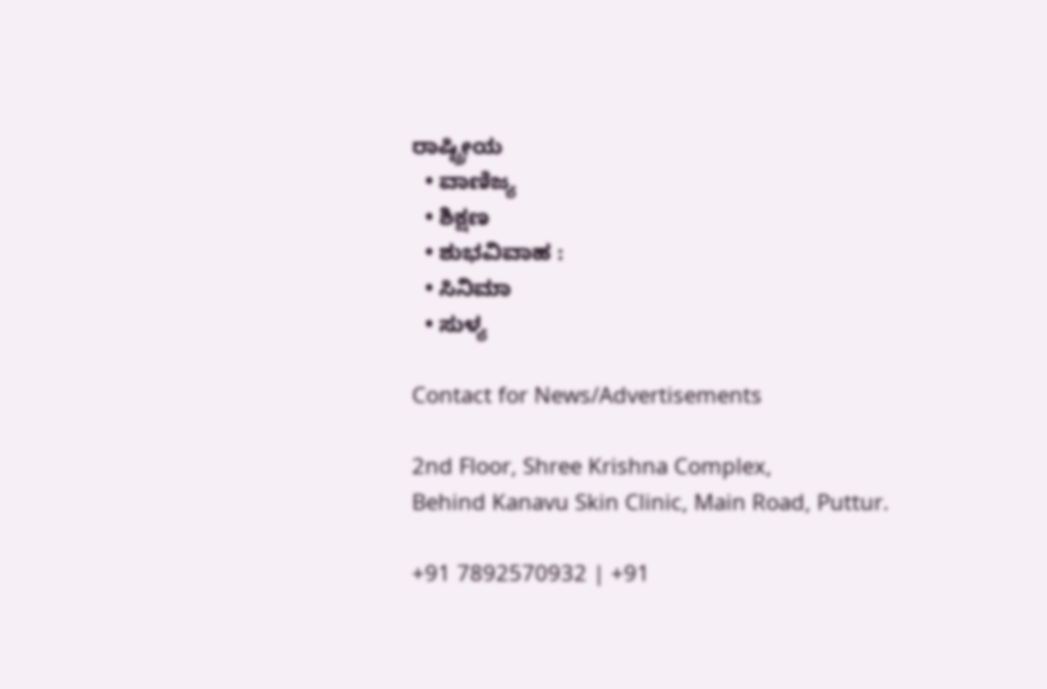ರಾಷ್ಟ್ರೀಯ
  • ವಾಣಿಜ್ಯ
  • ಶಿಕ್ಷಣ
  • ಶುಭವಿವಾಹ :
  • ಸಿನಿಮಾ
  • ಸುಳ್ಯ

Contact for News/Advertisements

2nd Floor, Shree Krishna Complex,
Behind Kanavu Skin Clinic, Main Road, Puttur.

+91 7892570932 | +91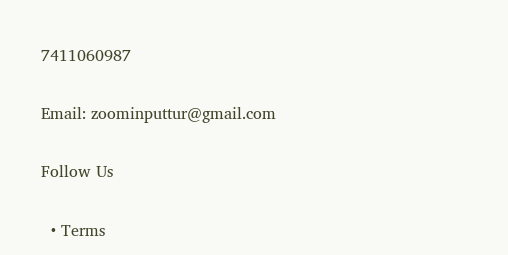7411060987

Email: zoominputtur@gmail.com

Follow Us

  • Terms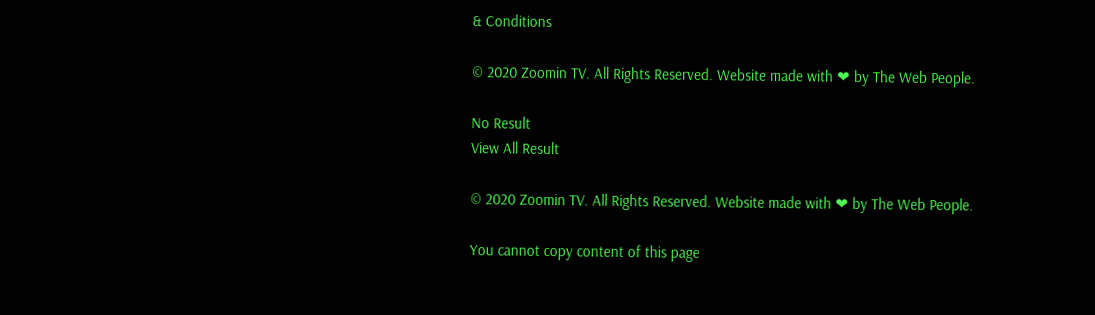& Conditions

© 2020 Zoomin TV. All Rights Reserved. Website made with ❤ by The Web People.

No Result
View All Result

© 2020 Zoomin TV. All Rights Reserved. Website made with ❤ by The Web People.

You cannot copy content of this page